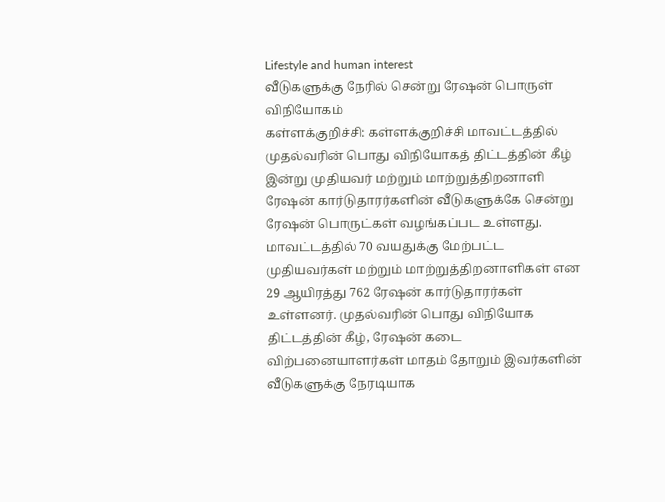Lifestyle and human interest
வீடுகளுக்கு நேரில் சென்று ரேஷன் பொருள் விநியோகம்
கள்ளக்குறிச்சி: கள்ளக்குறிச்சி மாவட்டத்தில் முதல்வரின் பொது விநியோகத் திட்டத்தின் கீழ் இன்று முதியவர் மற்றும் மாற்றுத்திறனாளி ரேஷன் கார்டுதாரர்களின் வீடுகளுக்கே சென்று ரேஷன் பொருட்கள் வழங்கப்பட உள்ளது.
மாவட்டத்தில் 70 வயதுக்கு மேற்பட்ட முதியவர்கள் மற்றும் மாற்றுத்திறனாளிகள் என 29 ஆயிரத்து 762 ரேஷன் கார்டுதாரர்கள் உள்ளனர். முதல்வரின் பொது விநியோக திட்டத்தின் கீழ், ரேஷன் கடை விற்பனையாளர்கள் மாதம் தோறும் இவர்களின் வீடுகளுக்கு நேரடியாக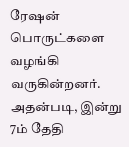ரேஷன் பொருட்களை வழங்கி வருகின்றனர்.
அதன்படி, இன்று 7ம் தேதி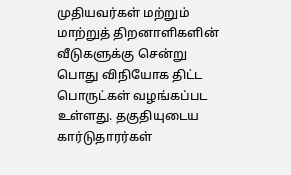முதியவர்கள் மற்றும் மாற்றுத் திறனாளிகளின் வீடுகளுக்கு சென்று பொது விநியோக திட்ட பொருட்கள் வழங்கப்பட உள்ளது. தகுதியுடைய கார்டுதாரர்கள்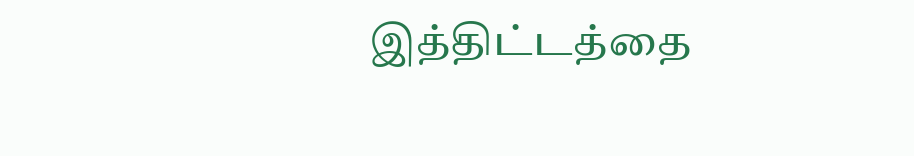இத்திட்டத்தை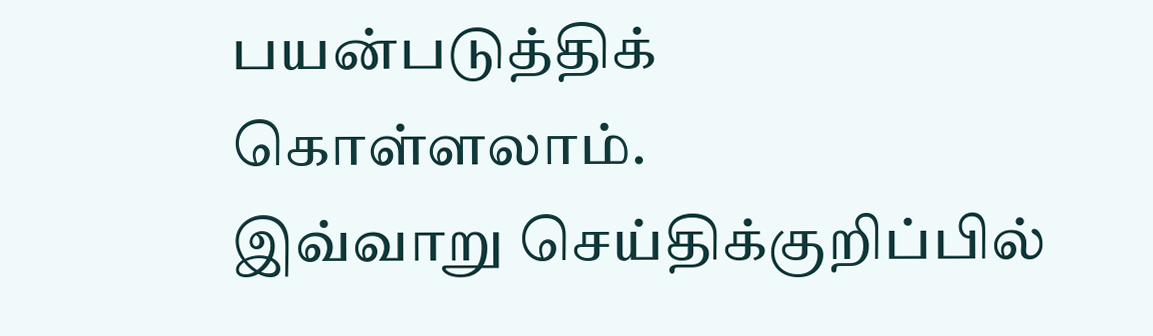பயன்படுத்திக் கொள்ளலாம்.
இவ்வாறு செய்திக்குறிப்பில்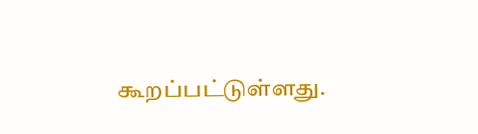கூறப்பட்டுள்ளது.